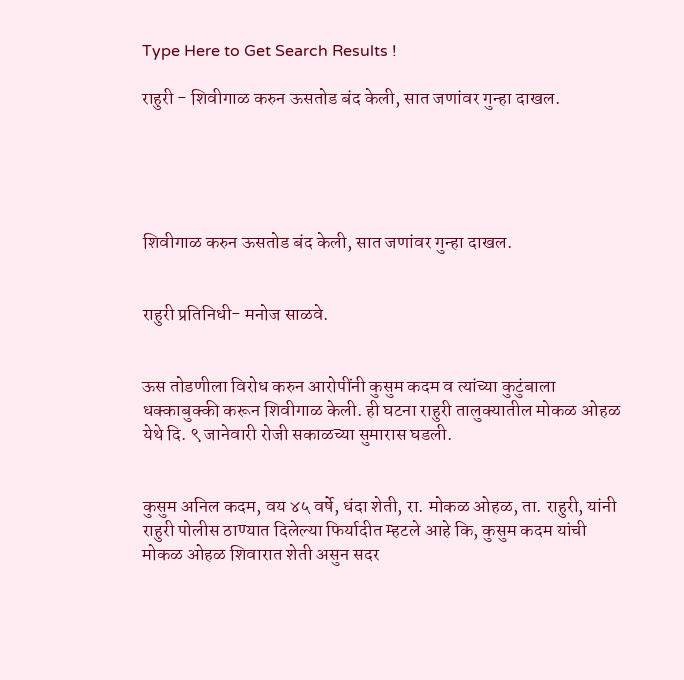Type Here to Get Search Results !

राहुरी - शिवीगाळ करुन ऊसतोड बंद केली, सात जणांवर गुन्हा दाखल.





शिवीगाळ करुन ऊसतोड बंद केली, सात जणांवर गुन्हा दाखल.


राहुरी प्रतिनिधी- मनोज साळवे.


ऊस तोडणीला विरोध करुन आरोपींनी कुसुम कदम व त्यांच्या कुटुंबाला धक्काबुक्की करून शिवीगाळ केली. ही घटना राहुरी तालुक्यातील मोकळ ओहळ येथे दि. ९ जानेवारी रोजी सकाळच्या सुमारास घडली.


कुसुम अनिल कदम, वय ४५ वर्षे, धंदा शेती, रा. मोकळ ओहळ, ता. राहुरी, यांनी राहुरी पोलीस ठाण्यात दिलेल्या फिर्यादीत म्हटले आहे कि, कुसुम कदम यांची मोकळ ओहळ शिवारात शेती असुन सदर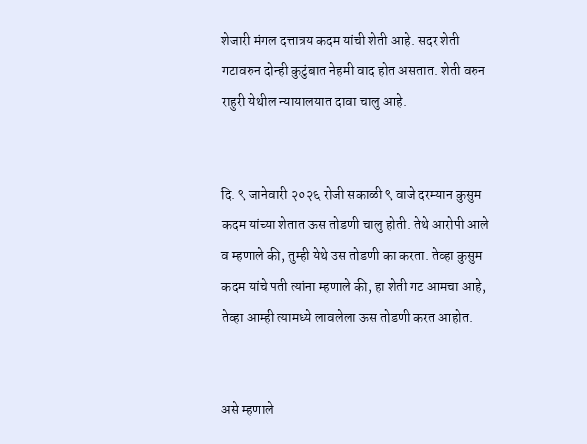शेजारी मंगल दत्तात्रय कदम यांची शेती आहे. सदर शेती गटावरुन दोन्ही कुटुंबात नेहमी वाद होत असतात. शेती वरुन राहुरी येथील न्यायालयात दावा चालु आहे.


दि. ९ जानेवारी २०२६ रोजी सकाळी ९ वाजे दरम्यान कुसुम कदम यांच्या शेतात ऊस तोडणी चालु होती. तेथे आरोपी आले व म्हणाले की, तुम्ही येथे उस तोडणी का करता. तेव्हा कुसुम कदम यांचे पती त्यांना म्हणाले की, हा शेती गट आमचा आहे, तेव्हा आम्ही त्यामध्ये लावलेला ऊस तोडणी करत आहोत.


असे म्हणाले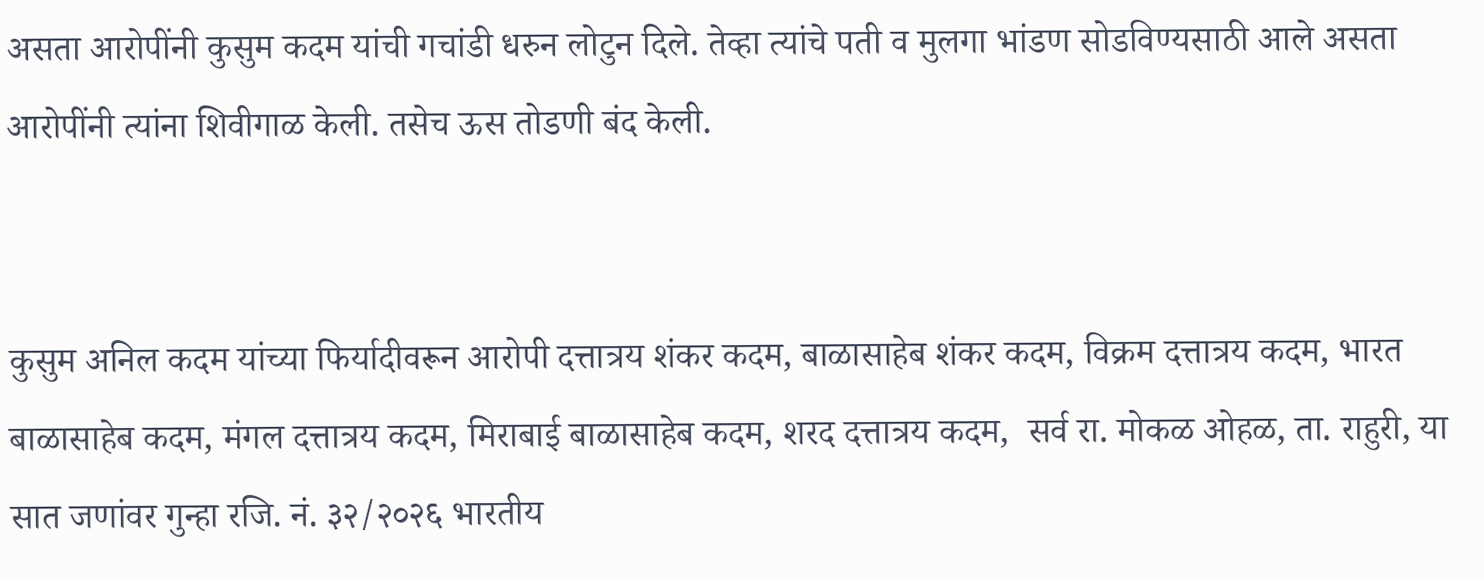असता आरोपींनी कुसुम कदम यांची गचांडी धरुन लोटुन दिले. तेव्हा त्यांचे पती व मुलगा भांडण सोडविण्यसाठी आले असता आरोपींनी त्यांना शिवीगाळ केली. तसेच ऊस तोडणी बंद केली.


कुसुम अनिल कदम यांच्या फिर्यादीवरून आरोपी दत्तात्रय शंकर कदम, बाळासाहेब शंकर कदम, विक्रम दत्तात्रय कदम, भारत बाळासाहेब कदम, मंगल दत्तात्रय कदम, मिराबाई बाळासाहेब कदम, शरद दत्तात्रय कदम,  सर्व रा. मोकळ ओहळ, ता. राहुरी, या सात जणांवर गुन्हा रजि. नं. ३२/२०२६ भारतीय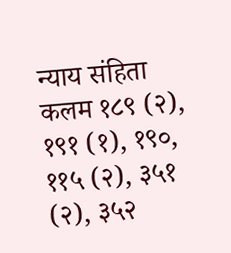न्याय संहिता कलम १८९ (२), १९१ (१), १९०, ११५ (२), ३५१ (२), ३५२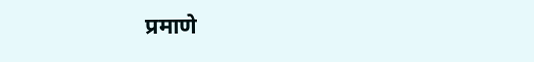प्रमाणे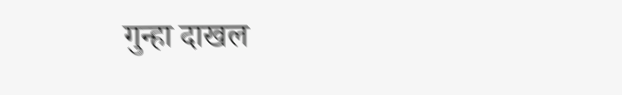गुन्हा दाखल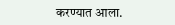करण्यात आला.